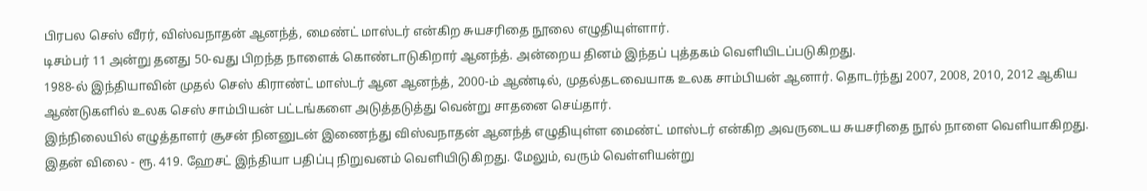பிரபல செஸ் வீரர், விஸ்வநாதன் ஆனந்த், மைண்ட் மாஸ்டர் என்கிற சுயசரிதை நூலை எழுதியுள்ளார்.
டிசம்பர் 11 அன்று தனது 50-வது பிறந்த நாளைக் கொண்டாடுகிறார் ஆனந்த். அன்றைய தினம் இந்தப் புத்தகம் வெளியிடப்படுகிறது.
1988-ல் இந்தியாவின் முதல் செஸ் கிராண்ட் மாஸ்டர் ஆன ஆனந்த், 2000-ம் ஆண்டில், முதல்தடவையாக உலக சாம்பியன் ஆனார். தொடர்ந்து 2007, 2008, 2010, 2012 ஆகிய ஆண்டுகளில் உலக செஸ் சாம்பியன் பட்டங்களை அடுத்தடுத்து வென்று சாதனை செய்தார்.
இந்நிலையில் எழுத்தாளர் சூசன் நினனுடன் இணைந்து விஸ்வநாதன் ஆனந்த் எழுதியுள்ள மைண்ட் மாஸ்டர் என்கிற அவருடைய சுயசரிதை நூல் நாளை வெளியாகிறது. இதன் விலை - ரூ. 419. ஹேசட் இந்தியா பதிப்பு நிறுவனம் வெளியிடுகிறது. மேலும், வரும் வெள்ளியன்று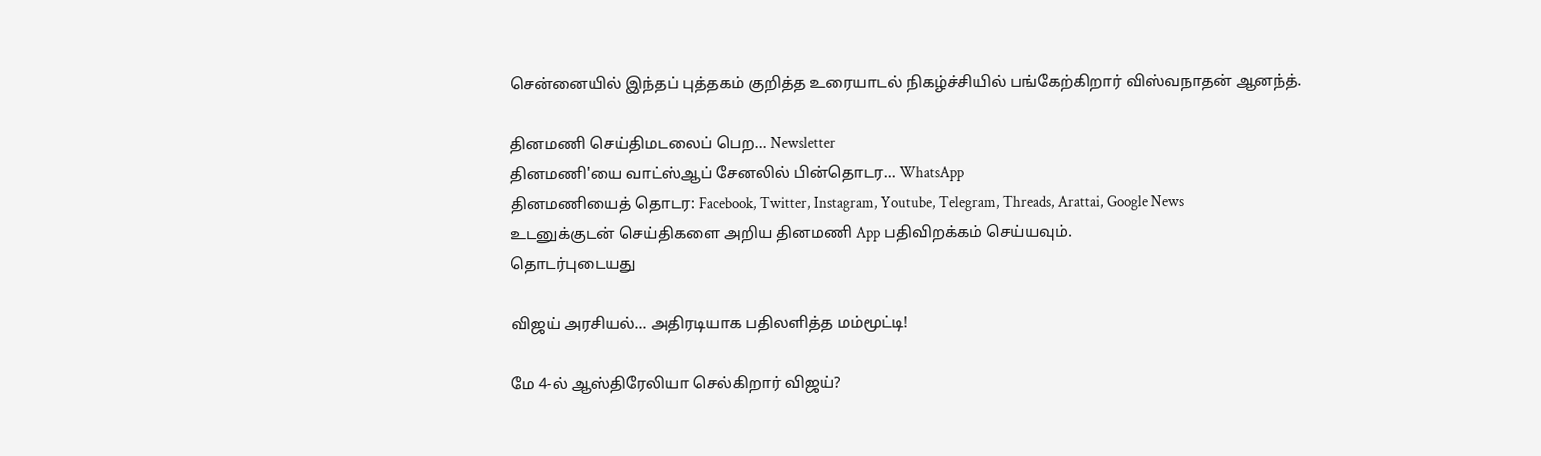சென்னையில் இந்தப் புத்தகம் குறித்த உரையாடல் நிகழ்ச்சியில் பங்கேற்கிறார் விஸ்வநாதன் ஆனந்த்.

தினமணி செய்திமடலைப் பெற... Newsletter
தினமணி'யை வாட்ஸ்ஆப் சேனலில் பின்தொடர... WhatsApp
தினமணியைத் தொடர: Facebook, Twitter, Instagram, Youtube, Telegram, Threads, Arattai, Google News
உடனுக்குடன் செய்திகளை அறிய தினமணி App பதிவிறக்கம் செய்யவும்.
தொடர்புடையது

விஜய் அரசியல்... அதிரடியாக பதிலளித்த மம்மூட்டி!

மே 4-ல் ஆஸ்திரேலியா செல்கிறார் விஜய்?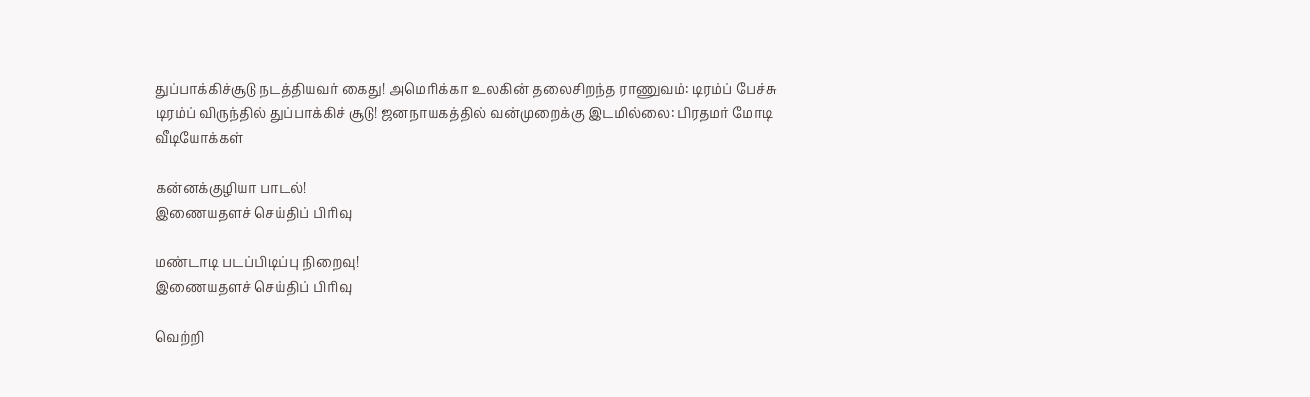துப்பாக்கிச்சூடு நடத்தியவர் கைது! அமெரிக்கா உலகின் தலைசிறந்த ராணுவம்: டிரம்ப் பேச்சு
டிரம்ப் விருந்தில் துப்பாக்கிச் சூடு! ஜனநாயகத்தில் வன்முறைக்கு இடமில்லை: பிரதமர் மோடி
வீடியோக்கள்

கன்னக்குழியா பாடல்!
இணையதளச் செய்திப் பிரிவு

மண்டாடி படப்பிடிப்பு நிறைவு!
இணையதளச் செய்திப் பிரிவு

வெற்றி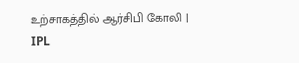உற்சாகத்தில் ஆர்சிபி கோலி | IPL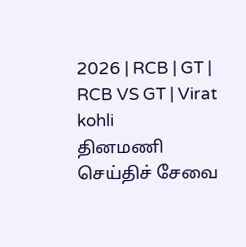2026 | RCB | GT | RCB VS GT | Virat kohli
தினமணி செய்திச் சேவை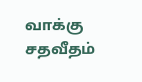வாக்கு சதவீதம்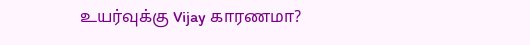உயர்வுக்கு Vijay காரணமா?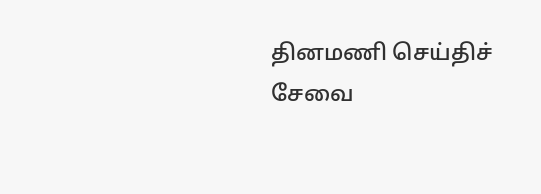தினமணி செய்திச் சேவை